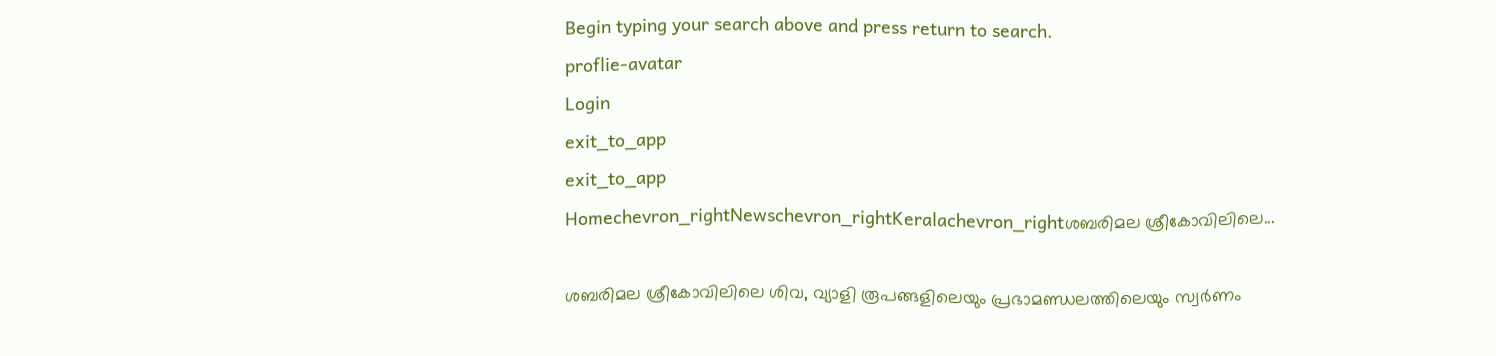Begin typing your search above and press return to search.
proflie-avatar
Login
exit_to_app
exit_to_app
Homechevron_rightNewschevron_rightKeralachevron_rightശബരിമല ശ്രീകോവിലിലെ...

ശബരിമല ശ്രീകോവിലിലെ ശിവ, വ്യാളി രൂപങ്ങളിലെയും പ്രഭാമണ്ഡലത്തിലെയും സ്വർണം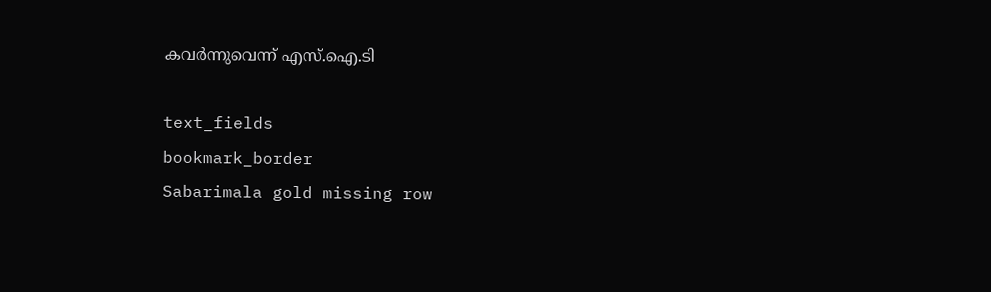കവർന്നുവെന്ന് എസ്.ഐ.ടി

text_fields
bookmark_border
Sabarimala gold missing row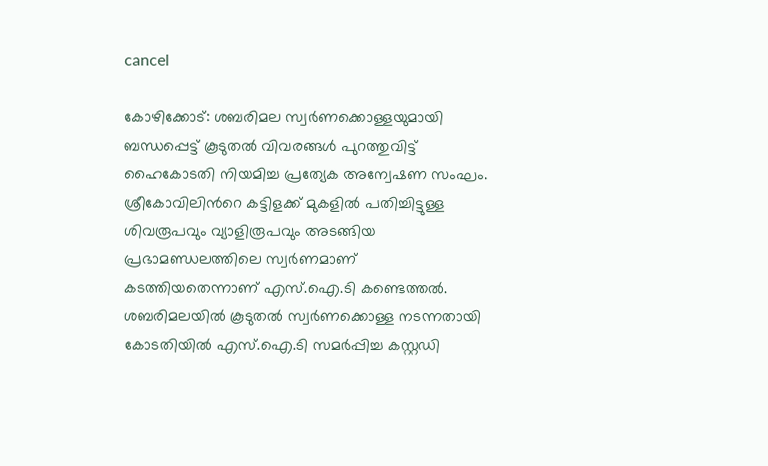cancel

കോഴിക്കോട്: ശബരിമല സ്വർണക്കൊള്ളയുമായി ബന്ധപ്പെട്ട് കൂടുതൽ വിവരങ്ങൾ പുറത്തുവിട്ട് ഹൈകോടതി നിയമിച്ച പ്രത്യേക അന്വേഷണ സംഘം. ശ്രീകോവിലിന്‍റെ കട്ടിളക്ക് മുകളിൽ പതിച്ചിട്ടുള്ള ശിവരൂപവും വ്യാളിരൂപവും അടങ്ങിയ പ്രഭാമണ്ഡലത്തിലെ സ്വർണമാണ് കടത്തിയതെന്നാണ് എസ്.ഐ.ടി കണ്ടെത്തൽ. ശബരിമലയിൽ കൂടുതൽ സ്വർണക്കൊള്ള നടന്നതായി കോടതിയിൽ എസ്.ഐ.ടി സമർപ്പിച്ച കസ്റ്റഡി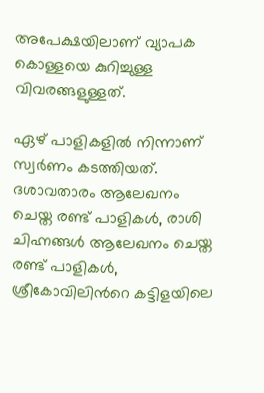അപേക്ഷയിലാണ് വ്യാപക കൊള്ളയെ കുറിച്ചുള്ള വിവരങ്ങളുള്ളത്.

ഏഴ് പാളികളിൽ നിന്നാണ് സ്വർണം കടത്തിയത്. ദശാവതാരം ആലേഖനം ചെയ്ത രണ്ട് പാളികൾ, രാശി ചിഹ്നങ്ങൾ ആലേഖനം ചെയ്ത രണ്ട് പാളികൾ, ശ്രീകോവിലിന്‍റെ കട്ടിളയിലെ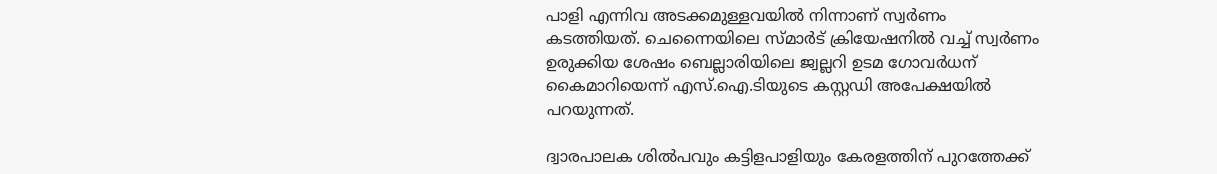പാളി എന്നിവ അടക്കമുള്ളവയിൽ നിന്നാണ് സ്വർണം കടത്തിയത്. ചെന്നൈയിലെ സ്മാർട് ക്രിയേഷനിൽ വച്ച് സ്വർണം ഉരുക്കിയ ശേഷം ബെല്ലാരിയിലെ ജ്വല്ലറി ഉടമ ഗോവർധന് കൈമാറിയെന്ന് എസ്.ഐ.ടിയുടെ കസ്റ്റഡി അപേക്ഷയിൽ പറയുന്നത്.

ദ്വാരപാലക ശിൽപവും കട്ടിളപാളിയും കേരളത്തിന് പുറത്തേക്ക്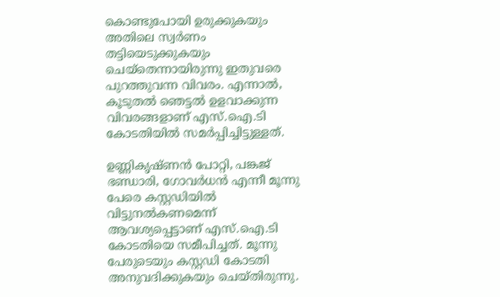കൊണ്ടുപോയി ഉരുക്കുകയും അതിലെ സ്വർണം തട്ടിയെടുക്കുകയും ചെയ്തെന്നായിരുന്നു ഇതുവരെ പുറത്തുവന്ന വിവരം. എന്നാൽ, കൂടുതൽ ഞെട്ടൽ ഉളവാക്കുന്ന വിവരങ്ങളാണ് എസ്.ഐ.ടി കോടതിയിൽ സമർപ്പിച്ചിട്ടുള്ളത്.

ഉണ്ണികൃഷ്ണൻ പോറ്റി, പങ്കജ് ഭണ്ഡാരി, ഗോവർധൻ എന്നീ മൂന്നു പേരെ കസ്റ്റഡിയിൽ വിട്ടുനൽകണമെന്ന് ആവശ്യപ്പെട്ടാണ് എസ്.ഐ.ടി കോടതിയെ സമീപിച്ചത്. മൂന്നു പേരുടെയും കസ്റ്റഡി കോടതി അനുവദിക്കുകയും ചെയ്തിരുന്നു.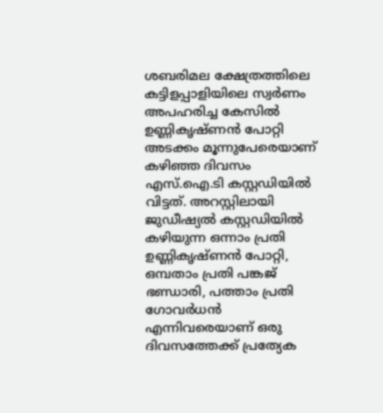ശബരിമല ക്ഷേത്രത്തിലെ കട്ടിളപ്പാളിയിലെ സ്വർണം അപഹരിച്ച കേസിൽ ഉണ്ണികൃഷ്ണൻ പോറ്റി അടക്കം മൂന്നുപേരെയാണ് കഴിഞ്ഞ ദിവസം എസ്.ഐ.ടി കസ്റ്റഡിയിൽ വിട്ടത്. അറസ്റ്റിലായി ജുഡീഷ്യൽ കസ്റ്റഡിയിൽ കഴിയുന്ന ഒന്നാം പ്രതി ഉണ്ണികൃഷ്ണൻ പോറ്റി, ഒമ്പതാം പ്രതി പങ്കജ് ഭണ്ഡാരി, പത്താം പ്രതി ഗോവർധൻ എന്നിവരെയാണ് ഒരു ദിവസത്തേക്ക് പ്രത്യേക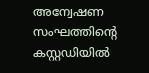അന്വേഷണ സംഘത്തിന്റെ കസ്റ്റഡിയിൽ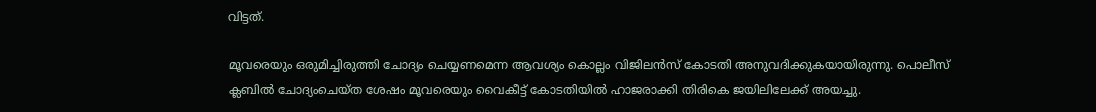വിട്ടത്.

മൂവരെയും ഒരുമിച്ചിരുത്തി ചോദ്യം ചെയ്യണമെന്ന ആവശ്യം കൊല്ലം വിജിലൻസ് കോടതി അനുവദിക്കുകയായിരുന്നു. പൊലീസ് ക്ലബിൽ ചോദ്യംചെയ്ത ശേഷം മൂവരെയും വൈകീട്ട് കോടതിയിൽ ഹാജരാക്കി തിരികെ ജയിലിലേക്ക് അയച്ചു.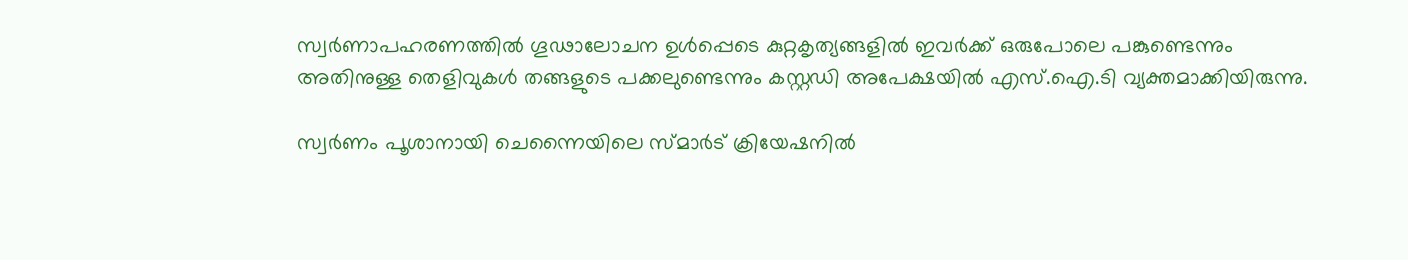സ്വർണാപഹരണത്തിൽ ഗൂഢാലോചന ഉൾപ്പെടെ കുറ്റകൃത്യങ്ങളിൽ ഇവർക്ക് ഒരുപോലെ പങ്കുണ്ടെന്നും അതിനുള്ള തെളിവുകൾ തങ്ങളുടെ പക്കലുണ്ടെന്നും കസ്റ്റഡി അപേക്ഷയിൽ എസ്.ഐ.ടി വ്യക്തമാക്കിയിരുന്നു.

സ്വർണം പൂശാനായി ചെന്നൈയിലെ സ്മാർട് ക്രിയേഷനിൽ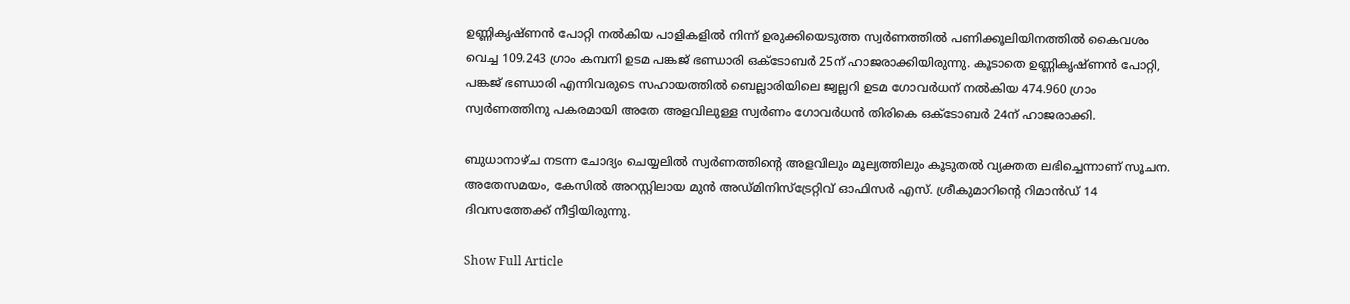ഉണ്ണികൃഷ്ണൻ പോറ്റി നൽകിയ പാളികളിൽ നിന്ന് ഉരുക്കിയെടുത്ത സ്വർണത്തിൽ പണിക്കൂലിയിനത്തിൽ കൈവശം വെച്ച 109.243 ഗ്രാം കമ്പനി ഉടമ പങ്കജ് ഭണ്ഡാരി ഒക്ടോബർ 25ന് ഹാജരാക്കിയിരുന്നു. കൂടാതെ ഉണ്ണികൃഷ്ണൻ പോറ്റി, പങ്കജ് ഭണ്ഡാരി എന്നിവരുടെ സഹായത്തിൽ ബെല്ലാരിയിലെ ജ്വല്ലറി ഉടമ ഗോവർധന് നൽകിയ 474.960 ഗ്രാം സ്വർണത്തിനു പകരമായി അതേ അളവിലുള്ള സ്വർണം ഗോവർധൻ തിരികെ ഒക്ടോബർ 24ന് ഹാജരാക്കി.

ബുധാനാഴ്ച നടന്ന ചോദ്യം ചെയ്യലിൽ സ്വർണത്തിന്റെ അളവിലും മൂല്യത്തിലും കൂടുതൽ വ്യക്തത ലഭിച്ചെന്നാണ് സൂചന. അതേസമയം, കേസിൽ അറസ്റ്റിലായ മുൻ അഡ്മിനിസ്ട്രേറ്റിവ് ഓഫിസർ എസ്. ശ്രീകുമാറിന്റെ റിമാൻഡ് 14 ദിവസത്തേക്ക് നീട്ടിയിരുന്നു.

Show Full Article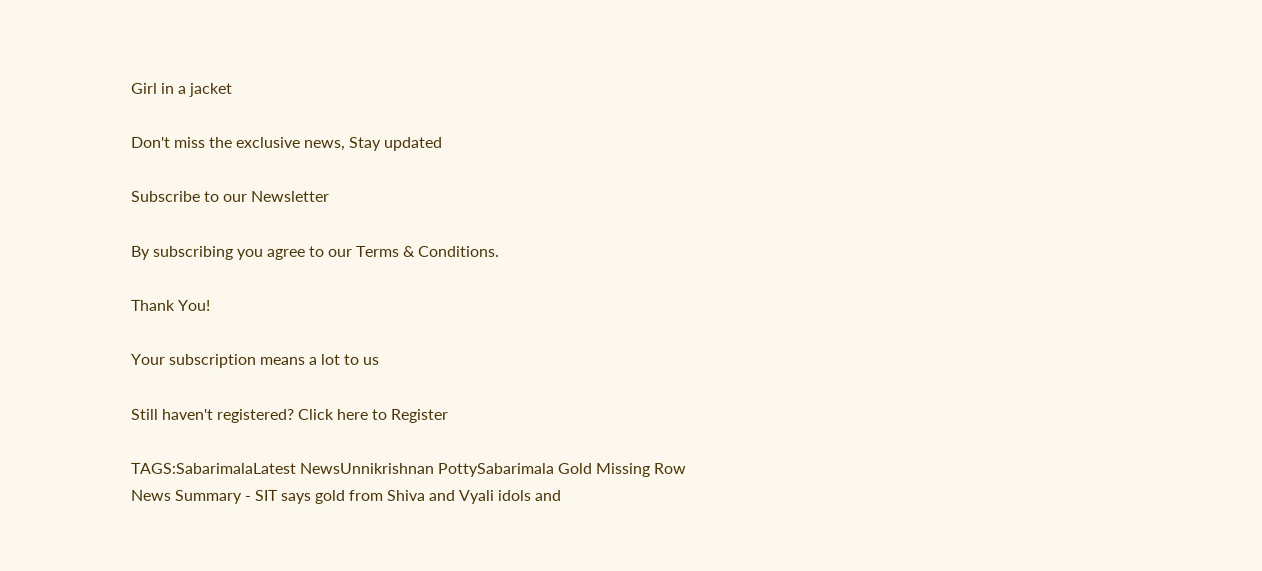Girl in a jacket

Don't miss the exclusive news, Stay updated

Subscribe to our Newsletter

By subscribing you agree to our Terms & Conditions.

Thank You!

Your subscription means a lot to us

Still haven't registered? Click here to Register

TAGS:SabarimalaLatest NewsUnnikrishnan PottySabarimala Gold Missing Row
News Summary - SIT says gold from Shiva and Vyali idols and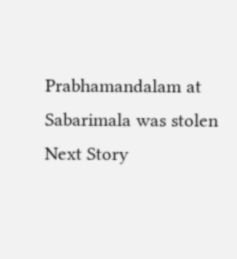Prabhamandalam at Sabarimala was stolen
Next Story